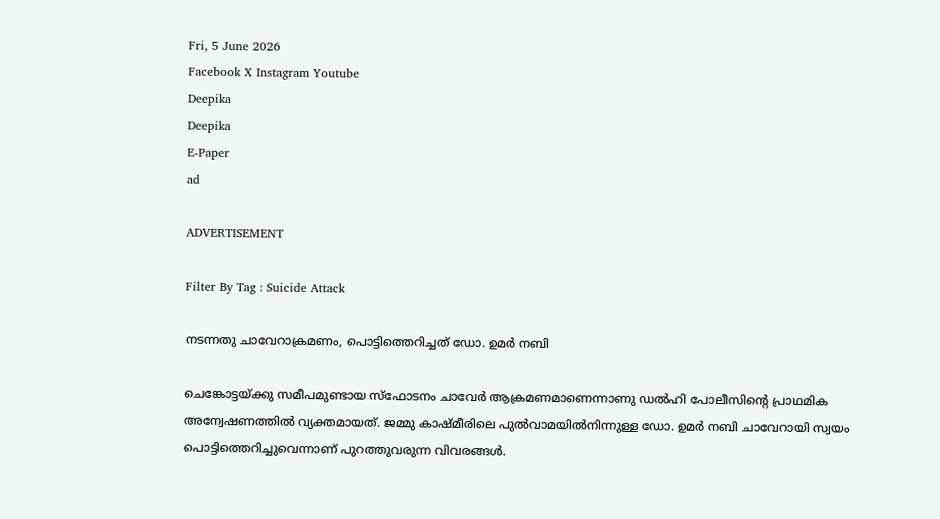Fri, 5 June 2026
Facebook X Instagram Youtube
Deepika
Deepika
E-Paper
ad

ADVERTISEMENT

Filter By Tag : Suicide Attack

നടന്നതു ചാവേറാക്രമണം, പൊട്ടിത്തെറിച്ചത് ഡോ. ഉമർ നബി

ചെങ്കോട്ടയ്ക്കു സമീപമുണ്ടായ സ്ഫോടനം ചാവേർ ആക്രമണമാണെന്നാണു ഡൽഹി പോലീസിന്‍റെ പ്രാഥമിക അന്വേഷണത്തിൽ വ്യക്തമായത്. ജമ്മു കാഷ്മീരിലെ പുൽവാമയിൽനിന്നുള്ള ഡോ. ഉമർ നബി ചാവേറായി സ്വയം പൊട്ടിത്തെറിച്ചുവെന്നാണ് പുറത്തുവരുന്ന വിവരങ്ങൾ.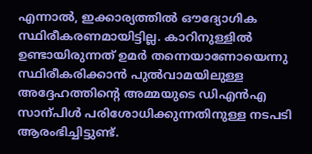എന്നാൽ, ഇക്കാര്യത്തിൽ ഔദ്യോഗിക സ്ഥിരീകരണമായിട്ടില്ല. കാറിനുള്ളിൽ ഉണ്ടായിരുന്നത് ഉമർ തന്നെയാണോയെന്നു സ്ഥിരീകരിക്കാൻ പുൽവാമയിലുള്ള അദ്ദേഹത്തിന്‍റെ അമ്മയുടെ ഡിഎൻഎ സാന്പിൾ പരിശോധിക്കുന്നതിനുള്ള നടപടി ആരംഭിച്ചിട്ടുണ്ട്.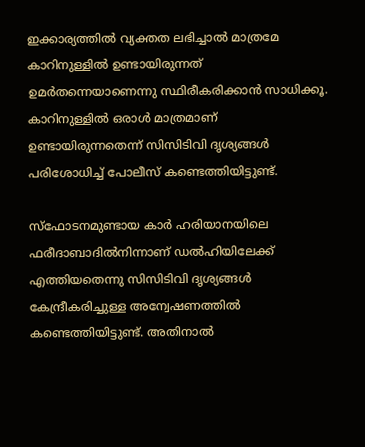ഇക്കാര്യത്തിൽ വ്യക്തത ലഭിച്ചാൽ മാത്രമേ കാറിനുള്ളിൽ ഉണ്ടായിരുന്നത് ഉമർതന്നെയാണെന്നു സ്ഥിരീകരിക്കാൻ സാധിക്കൂ. കാറിനുള്ളിൽ ഒരാൾ മാത്രമാണ് ഉണ്ടായിരുന്നതെന്ന് സിസിടിവി ദൃശ്യങ്ങൾ പരിശോധിച്ച് പോലീസ് കണ്ടെത്തിയിട്ടുണ്ട്.

സ്ഫോടനമുണ്ടായ കാർ ഹരിയാനയിലെ ഫരീദാബാദിൽനിന്നാണ് ഡൽഹിയിലേക്ക് എത്തിയതെന്നു സിസിടിവി ദൃശ്യങ്ങൾ കേന്ദ്രീകരിച്ചുള്ള അന്വേഷണത്തിൽ കണ്ടെത്തിയിട്ടുണ്ട്. അതിനാൽ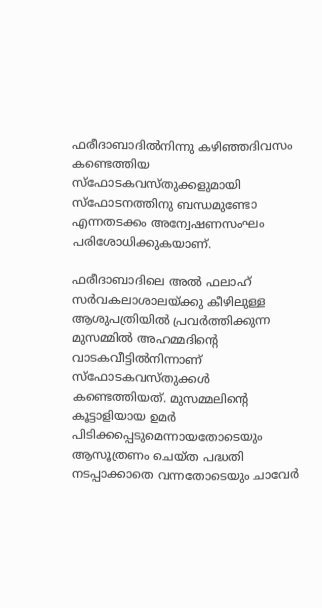ഫരീദാബാദിൽനിന്നു കഴിഞ്ഞദിവസം കണ്ടെത്തിയ സ്ഫോടകവസ്തുക്കളുമായി സ്ഫോടനത്തിനു ബന്ധമുണ്ടോ എന്നതടക്കം അന്വേഷണസംഘം പരിശോധിക്കുകയാണ്.

ഫരീദാബാദിലെ അൽ ഫലാഹ് സർവകലാശാലയ്ക്കു കീഴിലുള്ള ആശുപത്രിയിൽ പ്രവർത്തിക്കുന്ന മുസമ്മിൽ അഹമ്മദിന്‍റെ വാടകവീട്ടിൽനിന്നാണ് സ്ഫോടകവസ്തുക്കൾ കണ്ടെത്തിയത്. മുസമ്മലിന്‍റെ കൂട്ടാളിയായ ഉമർ പിടിക്കപ്പെടുമെന്നായതോടെയും ആസൂത്രണം ചെയ്ത പദ്ധതി നടപ്പാക്കാതെ വന്നതോടെയും ചാവേർ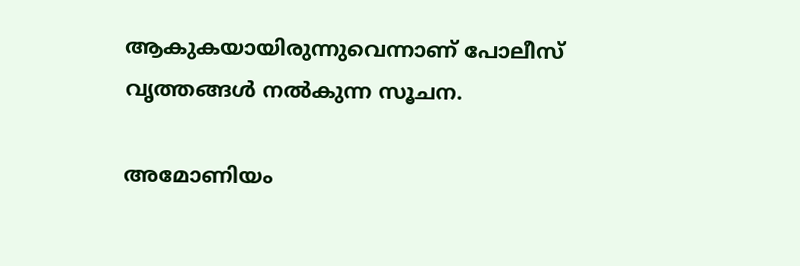ആകുകയായിരുന്നുവെന്നാണ് പോലീസ് വൃത്തങ്ങൾ നൽകുന്ന സൂചന.

അമോണിയം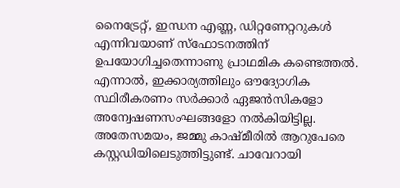നൈട്രേറ്റ്, ഇന്ധന എണ്ണ, ഡിറ്റണേറ്ററുകൾ എന്നിവയാണ് സ്ഫോടനത്തിന് ഉപയോഗിച്ചതെന്നാണു പ്രാഥമിക കണ്ടെത്തൽ. എന്നാൽ, ഇക്കാര്യത്തിലും ഔദ്യോഗിക സ്ഥിരീകരണം സർക്കാർ ഏജൻസികളോ അന്വേഷണസംഘങ്ങളോ നൽകിയിട്ടില്ല. അതേസമയം, ജമ്മു കാഷ്മീരിൽ ആറുപേരെ കസ്റ്റഡിയിലെടുത്തിട്ടുണ്ട്. ചാവേറായി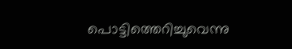പൊട്ടിത്തെറിച്ചുവെന്നു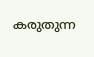കരുതുന്ന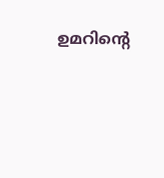ഉമറിന്‍റെ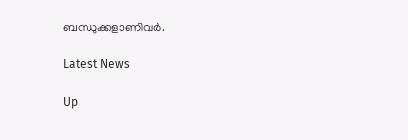ബന്ധുക്കളാണിവർ.

Latest News

Up